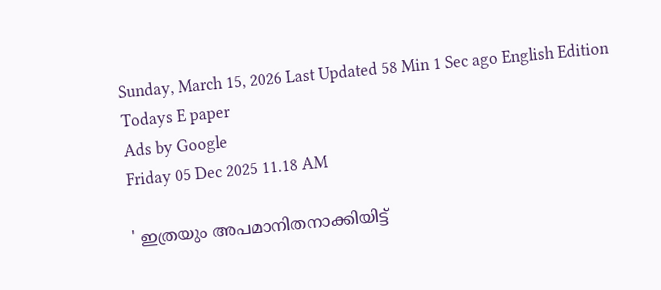Sunday, March 15, 2026 Last Updated 58 Min 1 Sec ago English Edition
Todays E paper
Ads by Google
Friday 05 Dec 2025 11.18 AM

' ഇത്രയും അപമാനിതനാക്കിയിട്ട്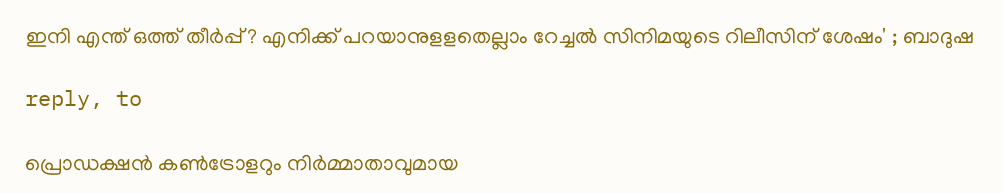ഇനി എന്ത് ഒത്ത് തീര്‍പ്പ്? എനിക്ക് പറയാനുളളതെല്ലാം റേച്ചല്‍ സിനിമയുടെ റിലീസിന് ശേഷം' ; ബാദുഷ

reply, to

പ്രൊഡക്ഷന്‍ കണ്‍ട്രോളറും നിര്‍മ്മാതാവുമായ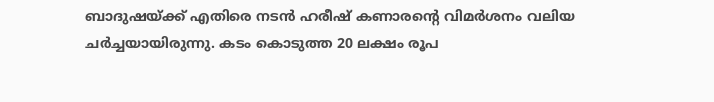ബാദുഷയ്ക്ക് എതിരെ നടന്‍ ഹരീഷ് കണാരന്റെ വിമര്‍ശനം വലിയ ചര്‍ച്ചയായിരുന്നു. കടം കൊടുത്ത 20 ലക്ഷം രൂപ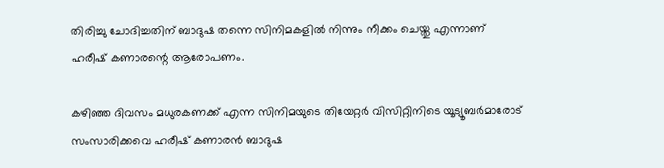തിരിച്ചു ചോദിച്ചതിന് ബാദുഷ തന്നെ സിനിമകളില്‍ നിന്നും നീക്കം ചെയ്തു എന്നാണ് ഹരീഷ് കണാരന്റെ ആരോപണം.

കഴിഞ്ഞ ദിവസം മധുരകണക്ക് എന്ന സിനിമയുടെ തിയേറ്റര്‍ വിസിറ്റിനിടെ യൂട്യൂബര്‍മാരോട് സംസാരിക്കവെ ഹരീഷ് കണാരന്‍ ബാദുഷ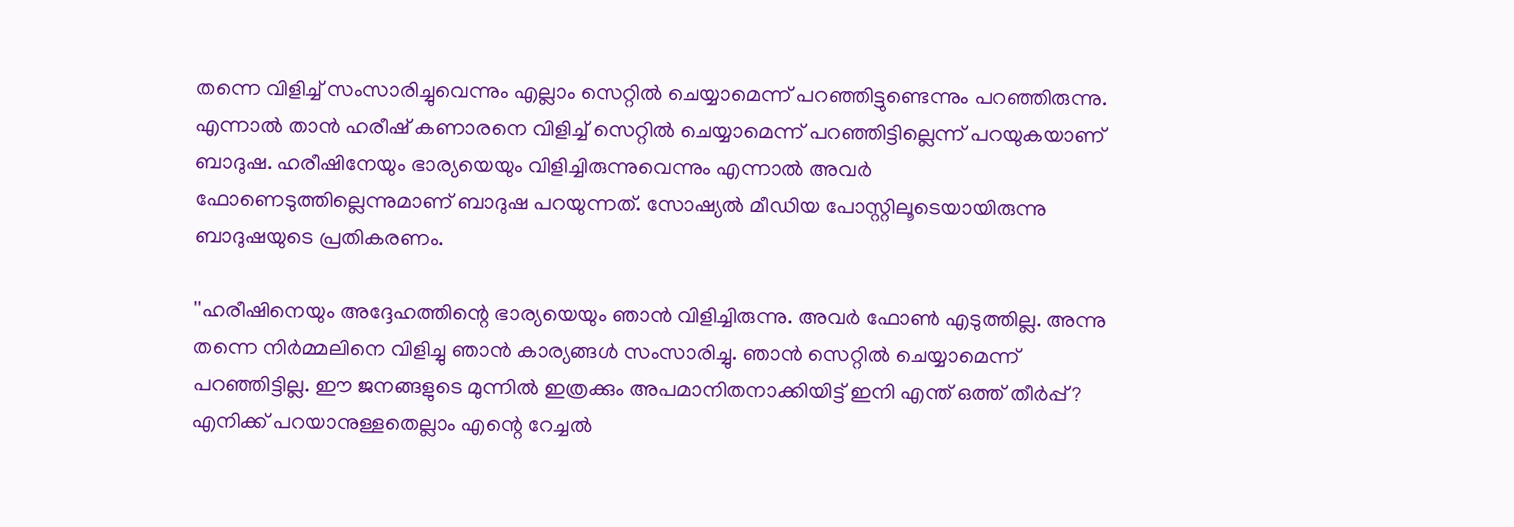തന്നെ വിളിച്ച് സംസാരിച്ചുവെന്നും എല്ലാം സെറ്റില്‍ ചെയ്യാമെന്ന് പറഞ്ഞിട്ടുണ്ടെന്നും പറഞ്ഞിരുന്നു. എന്നാല്‍ താന്‍ ഹരീഷ് കണാരനെ വിളിച്ച് സെറ്റില്‍ ചെയ്യാമെന്ന് പറഞ്ഞിട്ടില്ലെന്ന് പറയുകയാണ് ബാദുഷ. ഹരീഷിനേയും ഭാര്യയെയും വിളിച്ചിരുന്നുവെന്നും എന്നാല്‍ അവര്‍ ഫോണെടുത്തില്ലെന്നുമാണ് ബാദുഷ പറയുന്നത്. സോഷ്യല്‍ മീഡിയ പോസ്റ്റിലൂടെയായിരുന്നു ബാദുഷയുടെ പ്രതികരണം.

''ഹരീഷിനെയും അദ്ദേഹത്തിന്റെ ഭാര്യയെയും ഞാന്‍ വിളിച്ചിരുന്നു. അവര്‍ ഫോണ്‍ എടുത്തില്ല. അന്നു തന്നെ നിര്‍മ്മലിനെ വിളിച്ചു ഞാന്‍ കാര്യങ്ങള്‍ സംസാരിച്ചു. ഞാന്‍ സെറ്റില്‍ ചെയ്യാമെന്ന് പറഞ്ഞിട്ടില്ല. ഈ ജനങ്ങളുടെ മുന്നില്‍ ഇത്രക്കും അപമാനിതനാക്കിയിട്ട് ഇനി എന്ത് ഒത്ത് തീര്‍പ്പ്? എനിക്ക് പറയാനുള്ളതെല്ലാം എന്റെ റേച്ചല്‍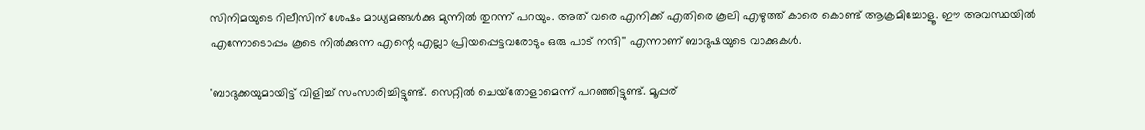സിനിമയുടെ റിലീസിന് ശേഷം മാധ്യമങ്ങള്‍ക്കു മുന്നില്‍ തുറന്ന് പറയും. അത് വരെ എനിക്ക് എതിരെ കൂലി എഴുത്ത് കാരെ കൊണ്ട് ആക്രമിച്ചോളൂ. ഈ അവസ്ഥയില്‍ എന്നോടൊപ്പം കൂടെ നില്‍ക്കുന്ന എന്റെ എല്ലാ പ്രിയപ്പെട്ടവരോടും ഒരു പാട് നന്ദി'' എന്നാണ് ബാദുഷയുടെ വാക്കുകള്‍.

'ബാദുക്കയുമായിട്ട് വിളിച്ച് സംസാരിച്ചിട്ടുണ്ട്. സെറ്റില്‍ ചെയ്‌തോളാമെന്ന് പറഞ്ഞിട്ടുണ്ട്. മൂപ്പര്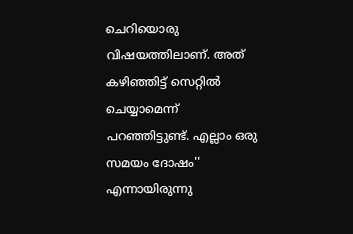ചെറിയൊരു വിഷയത്തിലാണ്. അത് കഴിഞ്ഞിട്ട് സെറ്റില്‍ ചെയ്യാമെന്ന് പറഞ്ഞിട്ടുണ്ട്. എല്ലാം ഒരു സമയം ദോഷം'' എന്നായിരുന്നു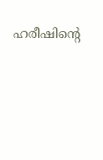ഹരീഷിന്റെ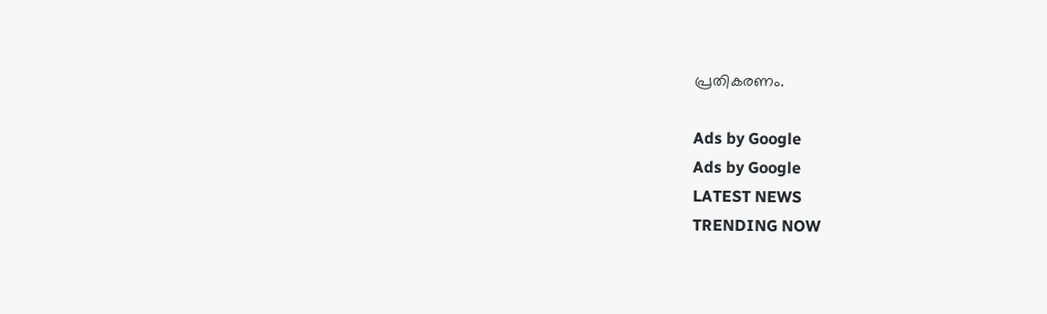പ്രതികരണം.

Ads by Google
Ads by Google
LATEST NEWS
TRENDING NOW